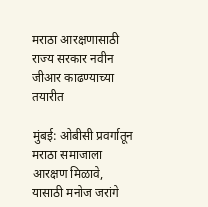मराठा आरक्षणासाठी राज्य सरकार नवीन जीआर काढण्याच्या तयारीत

मुंबई: ओबीसी प्रवर्गातून मराठा समाजाला आरक्षण मिळावे, यासाठी मनोज जरांगे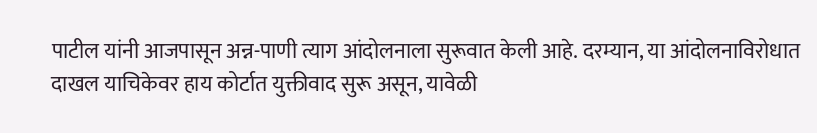पाटील यांनी आजपासून अन्न-पाणी त्याग आंदोलनाला सुरूवात केली आहे. दरम्यान, या आंदोलनाविरोधात दाखल याचिकेवर हाय कोर्टात युक्तीवाद सुरू असून, यावेळी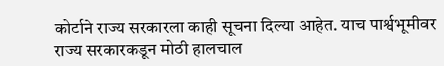कोर्टाने राज्य सरकारला काही सूचना दिल्या आहेत. याच पार्श्वभूमीवर राज्य सरकारकडून मोठी हालचाल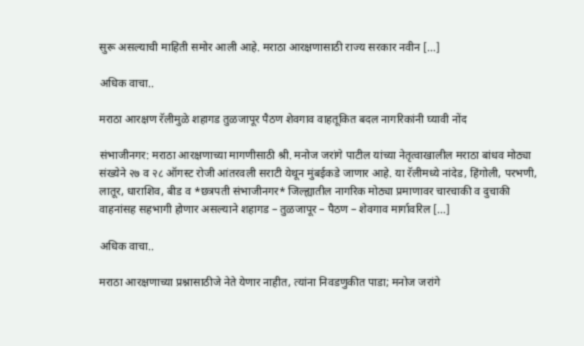सुरू असल्याची माहिती समोर आली आहे. मराठा आरक्षणासाठी राज्य सरकार नवीन […]

अधिक वाचा..

मराठा आरक्षण रॅलीमुळे शहागड तुळजापूर पैठण शेवगाव वाहतूकित बदल नागरिकांनी घ्यावी नोंद

संभाजीनगर: मराठा आरक्षणाच्या मागणीसाठी श्री. मनोज जरांगे पाटील यांच्या नेतृत्वाखालील मराठा बांधव मोठ्या संख्येने २७ व २८ ऑगस्ट रोजी आंतरवली सराटी येथून मुंबईकडे जाणार आहे. या रॅलीमध्ये नांदेड, हिंगोली, परभणी, लातूर, धाराशिव, बीड व *छत्रपती संभाजीनगर* जिल्ह्यातील नागरिक मोठ्या प्रमाणावर चारचाकी व दुचाकी वाहनांसह सहभागी होणार असल्याने शहागड – तुळजापूर – पैठण – शेवगाव मार्गावरिल […]

अधिक वाचा..

मराठा आरक्षणाच्या प्रश्नासाठीजे नेते येणार नाहीत, त्यांना निवडणुकीत पाडा; मनोज जरांगे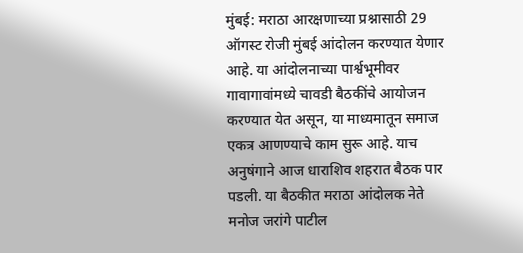मुंबई: मराठा आरक्षणाच्या प्रश्नासाठी 29 ऑगस्ट रोजी मुंबई आंदोलन करण्यात येणार आहे. या आंदोलनाच्या पार्श्वभूमीवर गावागावांमध्ये चावडी बैठकींचे आयोजन करण्यात येत असून, या माध्यमातून समाज एकत्र आणण्याचे काम सुरू आहे. याच अनुषंगाने आज धाराशिव शहरात बैठक पार पडली. या बैठकीत मराठा आंदोलक नेते मनोज जरांगे पाटील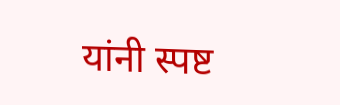यांनी स्पष्ट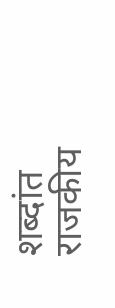शब्दांत राजकीय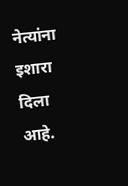नेत्यांना इशारा दिला आहे.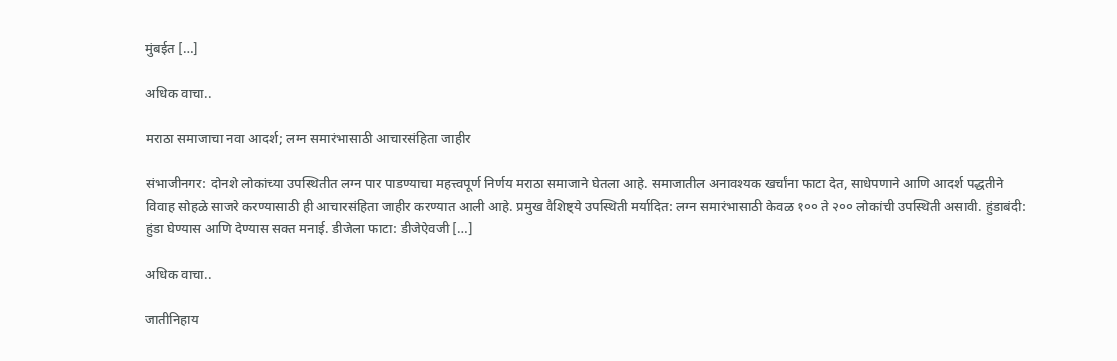मुंबईत […]

अधिक वाचा..

मराठा समाजाचा नवा आदर्श; लग्न समारंभासाठी आचारसंहिता जाहीर

संभाजीनगर: दोनशे लोकांच्या उपस्थितीत लग्न पार पाडण्याचा महत्त्वपूर्ण निर्णय मराठा समाजाने घेतला आहे. समाजातील अनावश्यक खर्चांना फाटा देत, साधेपणाने आणि आदर्श पद्धतीने विवाह सोहळे साजरे करण्यासाठी ही आचारसंहिता जाहीर करण्यात आली आहे. प्रमुख वैशिष्ट्ये उपस्थिती मर्यादित: लग्न समारंभासाठी केवळ १०० ते २०० लोकांची उपस्थिती असावी. हुंडाबंदी: हुंडा घेण्यास आणि देण्यास सक्त मनाई. डीजेला फाटा: डीजेऐवजी […]

अधिक वाचा..

जातीनिहाय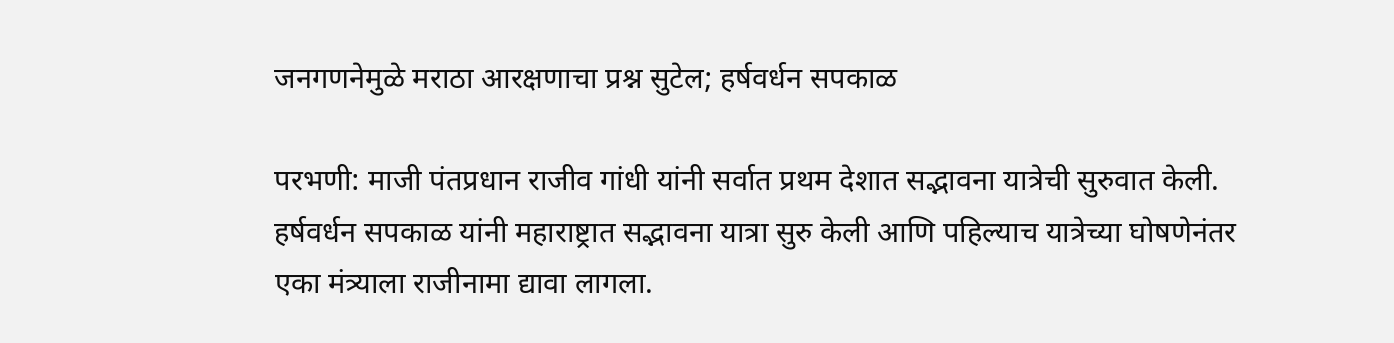जनगणनेमुळे मराठा आरक्षणाचा प्रश्न सुटेल; हर्षवर्धन सपकाळ

परभणी: माजी पंतप्रधान राजीव गांधी यांनी सर्वात प्रथम देशात सद्भावना यात्रेची सुरुवात केली. हर्षवर्धन सपकाळ यांनी महाराष्ट्रात सद्भावना यात्रा सुरु केली आणि पहिल्याच यात्रेच्या घोषणेनंतर एका मंत्र्याला राजीनामा द्यावा लागला.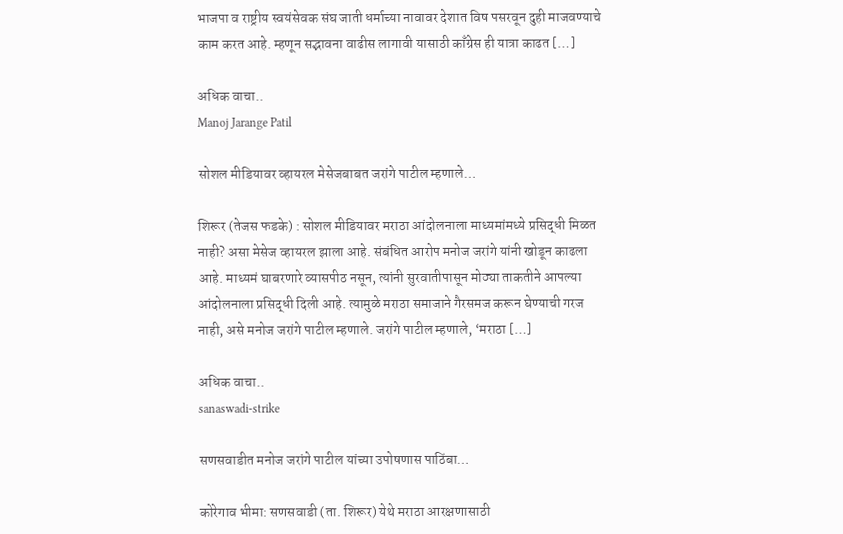भाजपा व राष्ट्रीय स्वयंसेवक संघ जाती धर्माच्या नावावर देशात विष पसरवून दुही माजवण्याचे काम करत आहे. म्हणून सद्भावना वाढीस लागावी यासाठी काँग्रेस ही यात्रा काढत […]

अधिक वाचा..
Manoj Jarange Patil

सोशल मीडियावर व्हायरल मेसेजबाबत जरांगे पाटील म्हणाले…

शिरूर (तेजस फडके) : सोशल मीडियावर मराठा आंदोलनाला माध्यमांमध्ये प्रसिद्धी मिळत नाही? असा मेसेज व्हायरल झाला आहे. संबंधित आरोप मनोज जरांगे यांनी खोडून काढला आहे. माध्यमं घाबरणारे व्यासपीठ नसून, त्यांनी सुरवातीपासून मोठ्या ताकतीने आपल्या आंदोलनाला प्रसिद्धी दिली आहे. त्यामुळे मराठा समाजाने गैरसमज करून घेण्याची गरज नाही, असे मनोज जरांगे पाटील म्हणाले. जरांगे पाटील म्हणाले, ‘मराठा […]

अधिक वाचा..
sanaswadi-strike

सणसवाडीत मनोज जरांगे पाटील यांच्या उपोषणास पाठिंबा…

कोरेगाव भीमा: सणसवाडी (ता. शिरूर) येथे मराठा आरक्षणासाठी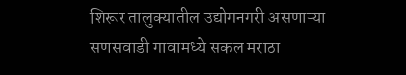शिरूर तालुक्यातील उद्योगनगरी असणाऱ्या सणसवाडी गावामध्ये सकल मराठा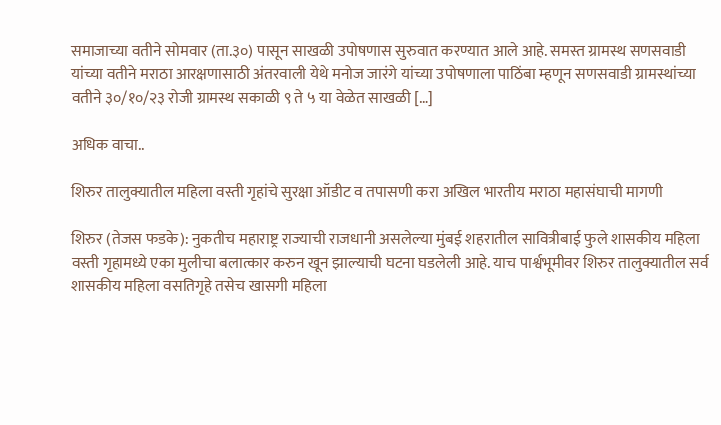समाजाच्या वतीने सोमवार (ता.३०) पासून साखळी उपोषणास सुरुवात करण्यात आले आहे. समस्त ग्रामस्थ सणसवाडी यांच्या वतीने मराठा आरक्षणासाठी अंतरवाली येथे मनोज जारंगे यांच्या उपोषणाला पाठिंबा म्हणून सणसवाडी ग्रामस्थांच्या वतीने ३०/१०/२३ रोजी ग्रामस्थ सकाळी ९ ते ५ या वेळेत साखळी […]

अधिक वाचा..

शिरुर तालुक्यातील महिला वस्ती गृहांचे सुरक्षा ऑडीट व तपासणी करा अखिल भारतीय मराठा महासंघाची मागणी

शिरुर (तेजस फडके): नुकतीच महाराष्ट्र राज्याची राजधानी असलेल्या मुंबई शहरातील सावित्रीबाई फुले शासकीय महिला वस्ती गृहामध्ये एका मुलीचा बलात्कार करुन खून झाल्याची घटना घडलेली आहे. याच पार्श्वभूमीवर शिरुर तालुक्यातील सर्व शासकीय महिला वसतिगृहे तसेच खासगी महिला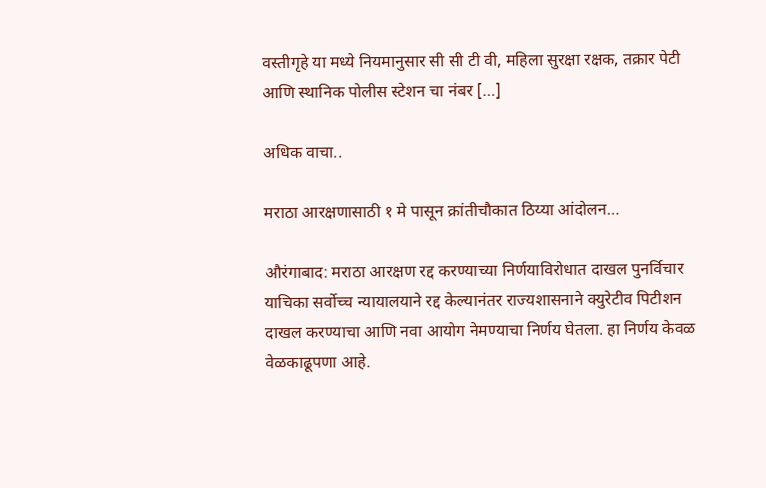वस्तीगृहे या मध्ये नियमानुसार सी सी टी वी, महिला सुरक्षा रक्षक, तक्रार पेटी आणि स्थानिक पोलीस स्टेशन चा नंबर […]

अधिक वाचा..

मराठा आरक्षणासाठी १ मे पासून क्रांतीचौकात ठिय्या आंदोलन…

औरंगाबाद: मराठा आरक्षण रद्द करण्याच्या निर्णयाविरोधात दाखल पुनर्विचार याचिका सर्वोच्च न्यायालयाने रद्द केल्यानंतर राज्यशासनाने क्युरेटीव पिटीशन दाखल करण्याचा आणि नवा आयोग नेमण्याचा निर्णय घेतला. हा निर्णय केवळ वेळकाढूपणा आहे.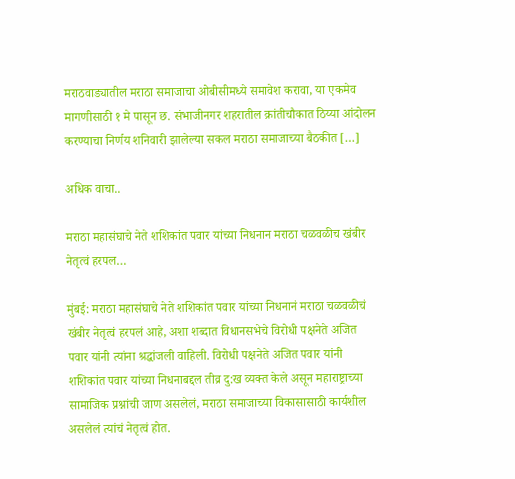मराठवाड्यातील मराठा समाजाचा ओबीसीमध्ये समावेश करावा, या एकमेव मागणीसाठी १ मे पासून छ. संभाजीनगर शहरातील क्रांतीचौकात ठिय्या आंदोलन करण्याचा निर्णय शनिवारी झालेल्या सकल मराठा समाजाच्या बैठकीत […]

अधिक वाचा..

मराठा महासंघाचे नेते शशिकांत पवार यांच्या निधनान मराठा चळवळीच खंबीर नेतृत्वं हरपल…

मुंबई: मराठा महासंघाचे नेते शशिकांत पवार यांच्या निधनानं मराठा चळवळीचं खंबीर नेतृत्वं हरपलं आहे, अशा शब्दात विधानसभेचे विरोधी पक्षनेते अजित पवार यांनी त्यांना श्रद्धांजली वाहिली. विरोधी पक्षनेते अजित पवार यांनी शशिकांत पवार यांच्या निधनाबद्दल तीव्र दु:ख व्यक्त केले असून महाराष्ट्राच्या सामाजिक प्रश्नांची जाण असलेलं, मराठा समाजाच्या विकासासाठी कार्यशील असलेलं त्यांचं नेतृत्वं होत.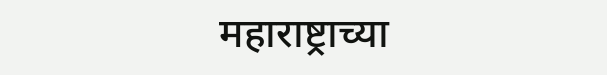महाराष्ट्राच्या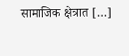सामाजिक क्षेत्रात […]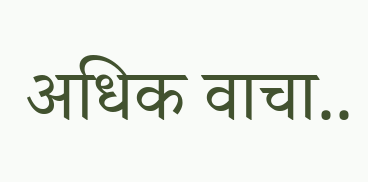अधिक वाचा..